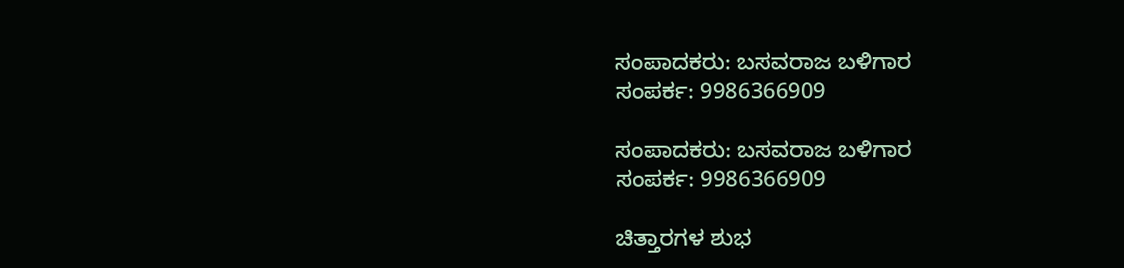ಸಂಪಾದಕರು: ಬಸವರಾಜ ಬಳಿಗಾರ
ಸಂಪರ್ಕ: 9986366909

ಸಂಪಾದಕರು: ಬಸವರಾಜ ಬಳಿಗಾರ
ಸಂಪರ್ಕ: 9986366909

ಚಿತ್ತಾರಗಳ ಶುಭ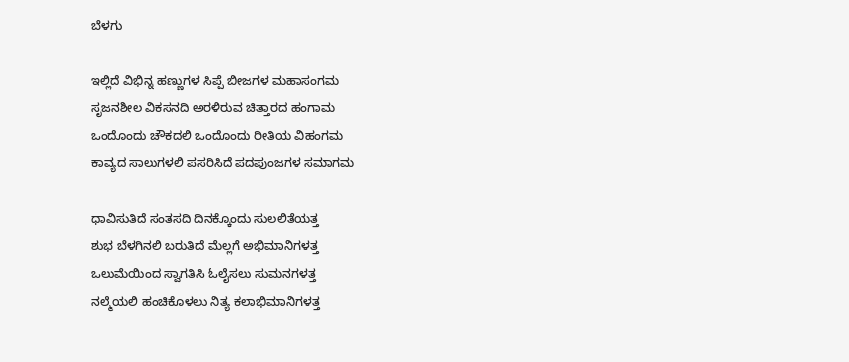ಬೆಳಗು

ಇಲ್ಲಿದೆ ವಿಭಿನ್ನ ಹಣ್ಣುಗಳ ಸಿಪ್ಪೆ ಬೀಜಗಳ ಮಹಾಸಂಗಮ
ಸೃಜನಶೀಲ ವಿಕಸನದಿ ಅರಳಿರುವ ಚಿತ್ತಾರದ ಹಂಗಾಮ
ಒಂದೊಂದು ಚೌಕದಲಿ ಒಂದೊಂದು ರೀತಿಯ ವಿಹಂಗಮ
ಕಾವ್ಯದ ಸಾಲುಗಳಲಿ ಪಸರಿಸಿದೆ ಪದಪುಂಜಗಳ ಸಮಾಗಮ

ಧಾವಿಸುತಿದೆ ಸಂತಸದಿ ದಿನಕ್ಕೊಂದು ಸುಲಲಿತೆಯತ್ತ
ಶುಭ ಬೆಳಗಿನಲಿ ಬರುತಿದೆ ಮೆಲ್ಲಗೆ ಅಭಿಮಾನಿಗಳತ್ತ
ಒಲುಮೆಯಿಂದ ಸ್ವಾಗತಿಸಿ ಓಲೈಸಲು ಸುಮನಗಳತ್ತ
ನಲ್ಮೆಯಲಿ ಹಂಚಿಕೊಳಲು ನಿತ್ಯ ಕಲಾಭಿಮಾನಿಗಳತ್ತ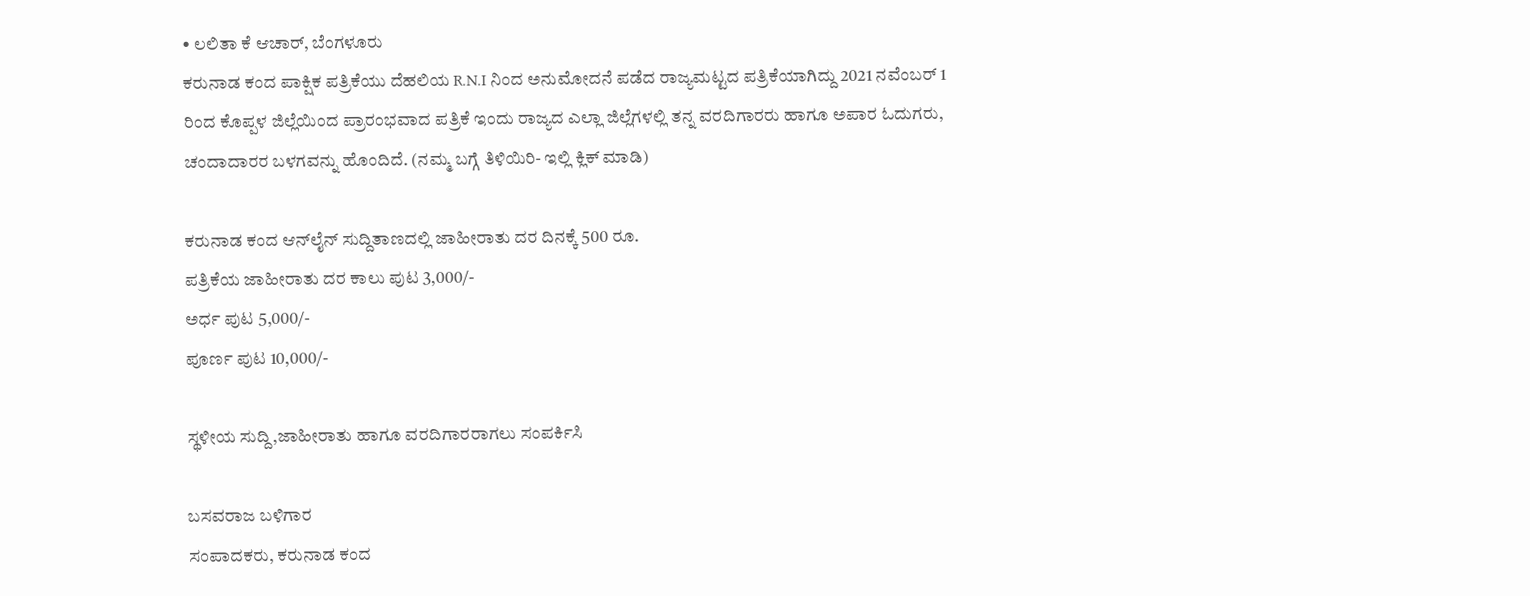• ಲಲಿತಾ ಕೆ ಆಚಾರ್, ಬೆಂಗಳೂರು
ಕರುನಾಡ ಕಂದ ಪಾಕ್ಷಿಕ ಪತ್ರಿಕೆಯು ದೆಹಲಿಯ R.N.I ನಿಂದ ಅನುಮೋದನೆ ಪಡೆದ ರಾಜ್ಯಮಟ್ಟದ ಪತ್ರಿಕೆಯಾಗಿದ್ದು 2021 ನವೆಂಬರ್ 1 ರಿಂದ ಕೊಪ್ಪಳ ಜಿಲ್ಲೆಯಿಂದ ಪ್ರಾರಂಭವಾದ ಪತ್ರಿಕೆ ಇಂದು ರಾಜ್ಯದ ಎಲ್ಲಾ ಜಿಲ್ಲೆಗಳಲ್ಲಿ ತನ್ನ ವರದಿಗಾರರು ಹಾಗೂ ಅಪಾರ ಓದುಗರು, ಚಂದಾದಾರರ ಬಳಗವನ್ನು ಹೊಂದಿದೆ. (ನಮ್ಮ ಬಗ್ಗೆ ತಿಳಿಯಿರಿ- ಇಲ್ಲಿ ಕ್ಲಿಕ್‌ ಮಾಡಿ)

ಕರುನಾಡ ಕಂದ ಆನ್‌ಲೈನ್‌ ಸುದ್ದಿತಾಣದಲ್ಲಿ ಜಾಹೀರಾತು ದರ ದಿನಕ್ಕೆ 500 ರೂ.
ಪತ್ರಿಕೆಯ ಜಾಹೀರಾತು ದರ ಕಾಲು ಪುಟ 3,000/-
ಅರ್ಧ ಪುಟ 5,000/-
ಪೂರ್ಣ ಪುಟ 10,000/-

ಸ್ಥಳೀಯ ಸುದ್ದಿ,ಜಾಹೀರಾತು ಹಾಗೂ ವರದಿಗಾರರಾಗಲು ಸಂಪರ್ಕಿಸಿ

ಬಸವರಾಜ ಬಳಿಗಾರ
ಸಂಪಾದಕರು, ಕರುನಾಡ ಕಂದ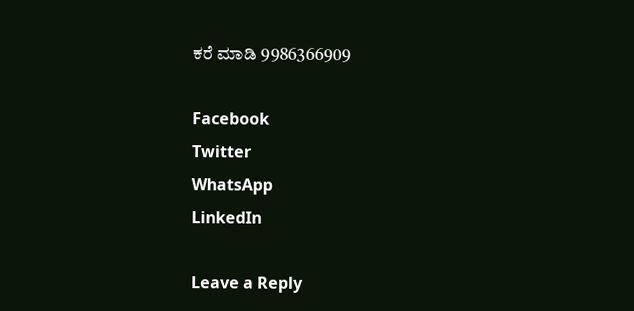ಕರೆ ಮಾಡಿ 9986366909

Facebook
Twitter
WhatsApp
LinkedIn

Leave a Reply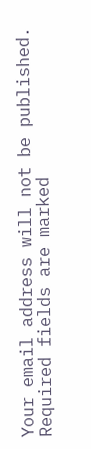Your email address will not be published. Required fields are marked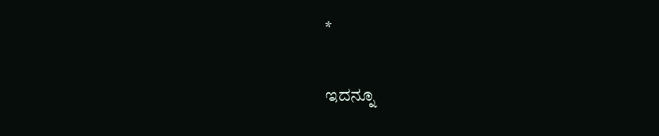*

ಇದನ್ನೂ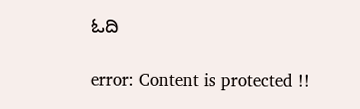ಓದಿ

error: Content is protected !!